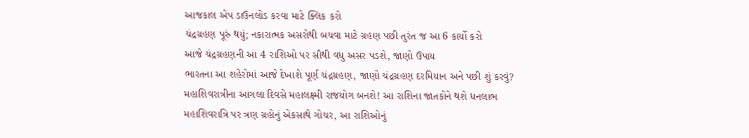આજકાલ એપ ડાઉનલોડ કરવા માટે ક્લિક કરો
ચંદ્રગ્રહણ પૂરું થયું; નકારાત્મક અસરોથી બચવા માટે ગ્રહણ પછી તુરંત જ આ 6 કાર્યો કરો
આજે ચંદ્રગ્રહણની આ 4 રાશિઓ પર સૌથી વધુ અસર પડશે, જાણો ઉપાય
ભારતના આ શહેરોમાં આજે દેખાશે પૂર્ણ ચંદ્રગ્રહણ, જાણો ચંદ્રગ્રહણ દરમિયાન અને પછી શું કરવું?
મહાશિવરાત્રીના આગલા દિવસે મહાલક્ષ્મી રાજયોગ બનશે! આ રાશિના જાતકોને થશે ધનલાભ
મહાશિવરાત્રિ પર ત્રણ ગ્રહોનું એકસાથે ગોચર, આ રાશિઓનું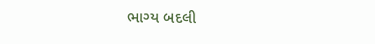ભાગ્ય બદલી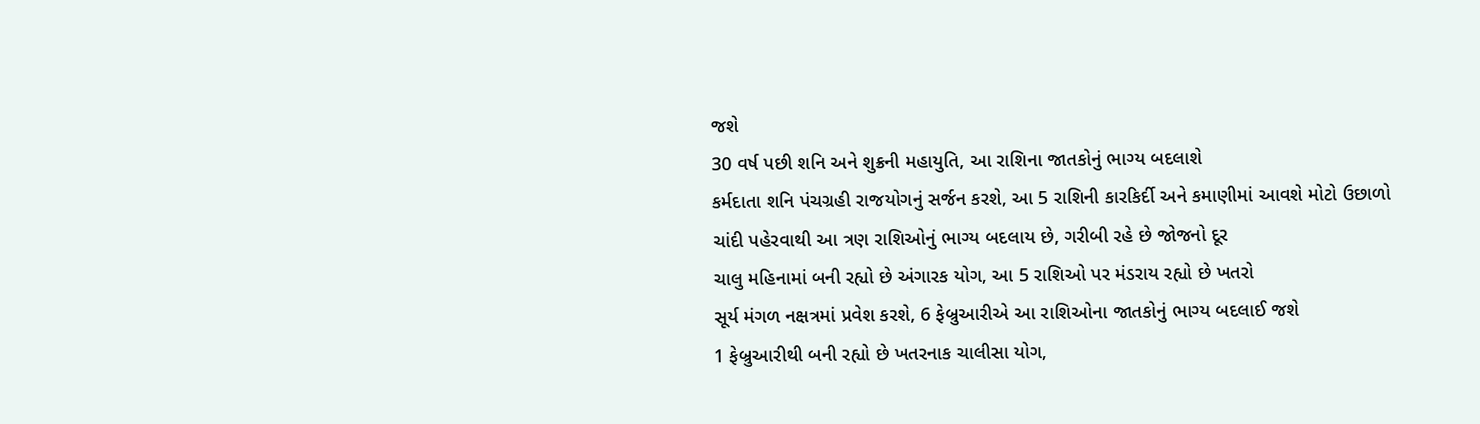જશે
30 વર્ષ પછી શનિ અને શુક્રની મહાયુતિ, આ રાશિના જાતકોનું ભાગ્ય બદલાશે
કર્મદાતા શનિ પંચગ્રહી રાજયોગનું સર્જન કરશે, આ 5 રાશિની કારકિર્દી અને કમાણીમાં આવશે મોટો ઉછાળો
ચાંદી પહેરવાથી આ ત્રણ રાશિઓનું ભાગ્ય બદલાય છે, ગરીબી રહે છે જોજનો દૂર
ચાલુ મહિનામાં બની રહ્યો છે અંગારક યોગ, આ 5 રાશિઓ પર મંડરાય રહ્યો છે ખતરો
સૂર્ય મંગળ નક્ષત્રમાં પ્રવેશ કરશે, 6 ફેબ્રુઆરીએ આ રાશિઓના જાતકોનું ભાગ્ય બદલાઈ જશે
1 ફેબ્રુઆરીથી બની રહ્યો છે ખતરનાક ચાલીસા યોગ,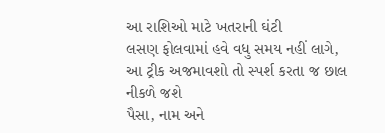આ રાશિઓ માટે ખતરાની ઘંટી
લસણ ફોલવામાં હવે વધુ સમય નહીં લાગે, આ ટ્રીક અજમાવશો તો સ્પર્શ કરતા જ છાલ નીકળે જશે
પૈસા, નામ અને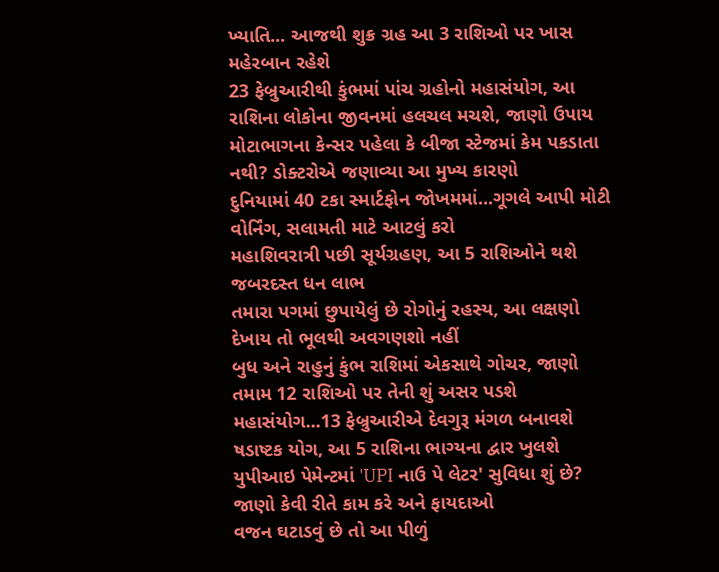ખ્યાતિ... આજથી શુક્ર ગ્રહ આ 3 રાશિઓ પર ખાસ મહેરબાન રહેશે
23 ફેબ્રુઆરીથી કુંભમાં પાંચ ગ્રહોનો મહાસંયોગ, આ રાશિના લોકોના જીવનમાં હલચલ મચશે, જાણો ઉપાય
મોટાભાગના કેન્સર પહેલા કે બીજા સ્ટેજમાં કેમ પકડાતા નથી? ડોક્ટરોએ જણાવ્યા આ મુખ્ય કારણો
દુનિયામાં 40 ટકા સ્માર્ટફોન જોખમમાં...ગૂગલે આપી મોટી વોર્નિંગ, સલામતી માટે આટલું કરો
મહાશિવરાત્રી પછી સૂર્યગ્રહણ, આ 5 રાશિઓને થશે જબરદસ્ત ધન લાભ
તમારા પગમાં છુપાયેલું છે રોગોનું રહસ્ય, આ લક્ષણો દેખાય તો ભૂલથી અવગણશો નહીં
બુધ અને રાહુનું કુંભ રાશિમાં એકસાથે ગોચર, જાણો તમામ 12 રાશિઓ પર તેની શું અસર પડશે
મહાસંયોગ...13 ફેબ્રુઆરીએ દેવગુરૂ મંગળ બનાવશે ષડાષ્ટક યોગ, આ 5 રાશિના ભાગ્યના દ્વાર ખુલશે
યુપીઆઇ પેમેન્ટમાં 'UPI નાઉ પે લેટર' સુવિધા શું છે? જાણો કેવી રીતે કામ કરે અને ફાયદાઓ
વજન ઘટાડવું છે તો આ પીળું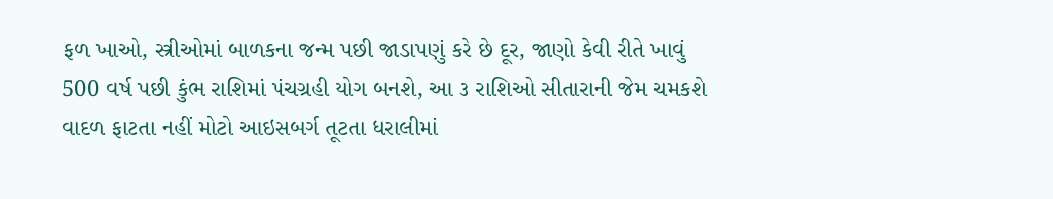ફળ ખાઓ, સ્ત્રીઓમાં બાળકના જન્મ પછી જાડાપણું કરે છે દૂર, જાણો કેવી રીતે ખાવું
500 વર્ષ પછી કુંભ રાશિમાં પંચગ્રહી યોગ બનશે, આ ૩ રાશિઓ સીતારાની જેમ ચમકશે
વાદળ ફાટતા નહીં મોટો આઇસબર્ગ તૂટતા ધરાલીમાં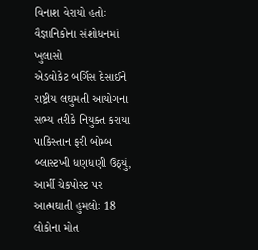વિનાશ વેરાયો હતોઃ વૈજ્ઞાનિકોના સંશોધનમાં ખુલાસો
એડવોકેટ બર્ગિસ દેસાઈને રાષ્ટ્રીય લઘુમતી આયોગના સભ્ય તરીકે નિયુક્ત કરાયા
પાકિસ્તાન ફરી બોમ્બ બ્લાસ્ટખી ધણધણી ઉઠ્યું, આર્મી ચેકપોસ્ટ પર આત્મઘાતી હુમલોઃ 18 લોકોના મોત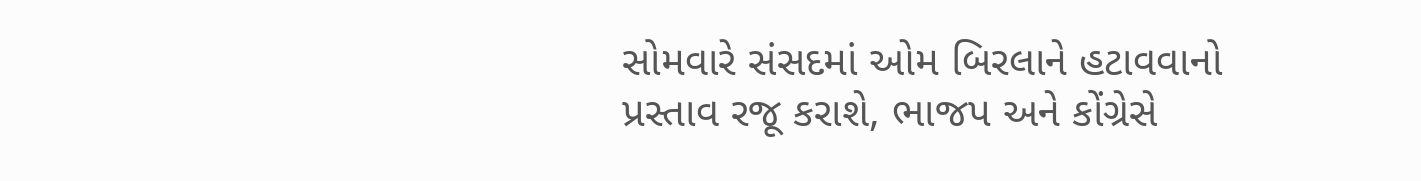સોમવારે સંસદમાં ઓમ બિરલાને હટાવવાનો પ્રસ્તાવ રજૂ કરાશે, ભાજપ અને કોંગ્રેસે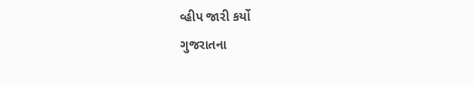વ્હીપ જારી કર્યો
ગુજરાતના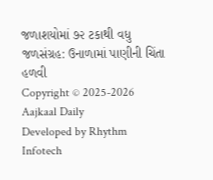જળાશયોમાં ૭૨ ટકાથી વધુ જળસંગ્રહ: ઉનાળામાં પાણીની ચિંતા હળવી
Copyright © 2025-2026 Aajkaal Daily
Developed by Rhythm Infotech